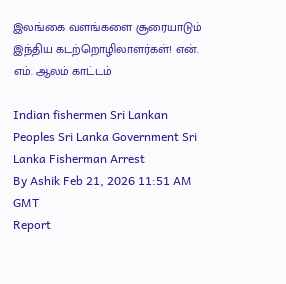இலங்கை வளங்களை சூரையாடும் இந்திய கடற்றொழிலாளர்கள்! என். எம். ஆலம் காட்டம்

Indian fishermen Sri Lankan Peoples Sri Lanka Government Sri Lanka Fisherman Arrest
By Ashik Feb 21, 2026 11:51 AM GMT
Report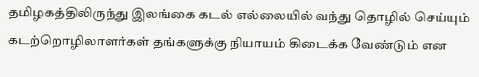தமிழகத்திலிருந்து இலங்கை கடல் எல்லையில் வந்து தொழில் செய்யும் கடற்றொழிலாளர்கள் தங்களுக்கு நியாயம் கிடைக்க வேண்டும் என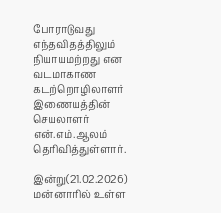போராடுவது எந்தவிதத்திலும் நியாயமற்றது என வடமாகாண கடற்றொழிலாளர் இணையத்தின் செயலாளர் என்.எம்.ஆலம் தெரிவித்துள்ளார்.

இன்று(21.02.2026) மன்னாரில் உள்ள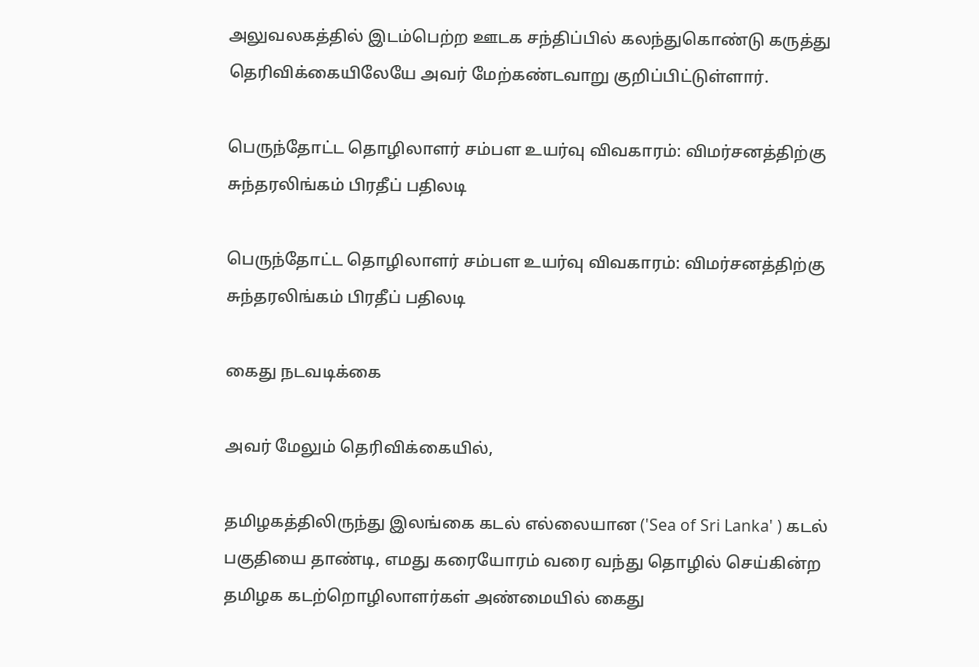அலுவலகத்தில் இடம்பெற்ற ஊடக சந்திப்பில் கலந்துகொண்டு கருத்து தெரிவிக்கையிலேயே அவர் மேற்கண்டவாறு குறிப்பிட்டுள்ளார்.

பெருந்தோட்ட தொழிலாளர் சம்பள உயர்வு விவகாரம்: விமர்சனத்திற்கு சுந்தரலிங்கம் பிரதீப் பதிலடி

பெருந்தோட்ட தொழிலாளர் சம்பள உயர்வு விவகாரம்: விமர்சனத்திற்கு சுந்தரலிங்கம் பிரதீப் பதிலடி

கைது நடவடிக்கை

அவர் மேலும் தெரிவிக்கையில்,

தமிழகத்திலிருந்து இலங்கை கடல் எல்லையான ('Sea of Sri Lanka' ) கடல் பகுதியை தாண்டி, எமது கரையோரம் வரை வந்து தொழில் செய்கின்ற தமிழக கடற்றொழிலாளர்கள் அண்மையில் கைது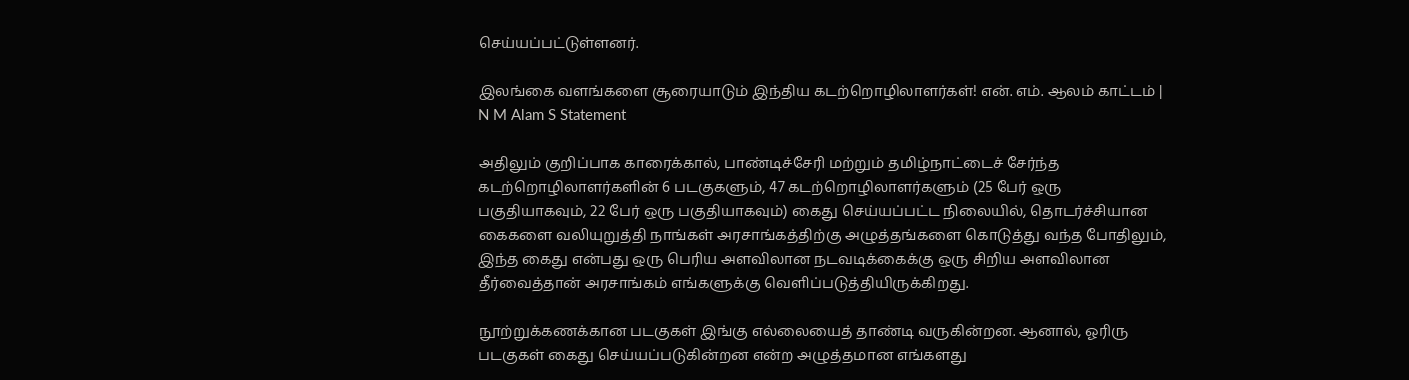செய்யப்பட்டுள்ளனர்.

இலங்கை வளங்களை சூரையாடும் இந்திய கடற்றொழிலாளர்கள்! என். எம். ஆலம் காட்டம் | N M Alam S Statement

அதிலும் குறிப்பாக காரைக்கால், பாண்டிச்சேரி மற்றும் தமிழ்நாட்டைச் சேர்ந்த கடற்றொழிலாளர்களின் 6 படகுகளும், 47 கடற்றொழிலாளர்களும் (25 பேர் ஒரு பகுதியாகவும், 22 பேர் ஒரு பகுதியாகவும்) கைது செய்யப்பட்ட நிலையில், தொடர்ச்சியான கைகளை வலியுறுத்தி நாங்கள் அரசாங்கத்திற்கு அழுத்தங்களை கொடுத்து வந்த போதிலும், இந்த கைது என்பது ஒரு பெரிய அளவிலான நடவடிக்கைக்கு ஒரு சிறிய அளவிலான தீர்வைத்தான் அரசாங்கம் எங்களுக்கு வெளிப்படுத்தியிருக்கிறது.

நூற்றுக்கணக்கான படகுகள் இங்கு எல்லையைத் தாண்டி வருகின்றன. ஆனால், ஓரிரு படகுகள் கைது செய்யப்படுகின்றன என்ற அழுத்தமான எங்களது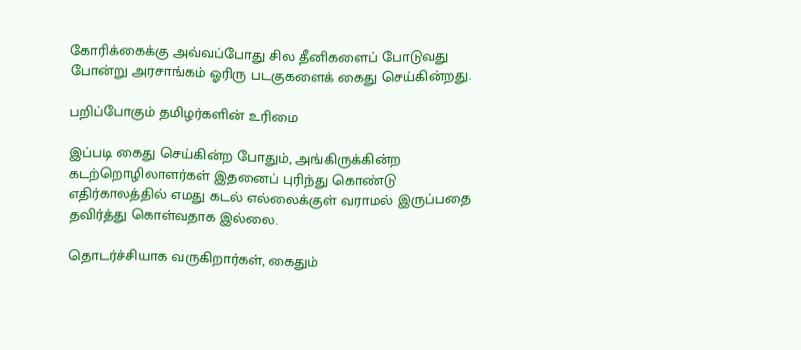கோரிக்கைக்கு அவ்வப்போது சில தீனிகளைப் போடுவது போன்று அரசாங்கம் ஓரிரு படகுகளைக் கைது செய்கின்றது.

பறிப்போகும் தமிழர்களின் உரிமை

இப்படி கைது செய்கின்ற போதும், அங்கிருக்கின்ற கடற்றொழிலாளர்கள் இதனைப் புரிந்து கொண்டு எதிர்காலத்தில் எமது கடல் எல்லைக்குள் வராமல் இருப்பதை தவிர்த்து கொள்வதாக இல்லை.

தொடர்ச்சியாக வருகிறார்கள், கைதும்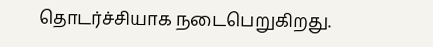தொடர்ச்சியாக நடைபெறுகிறது.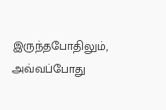இருந்தபோதிலும், அவ்வப்போது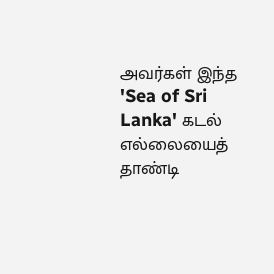அவர்கள் இந்த 'Sea of Sri Lanka' கடல் எல்லையைத் தாண்டி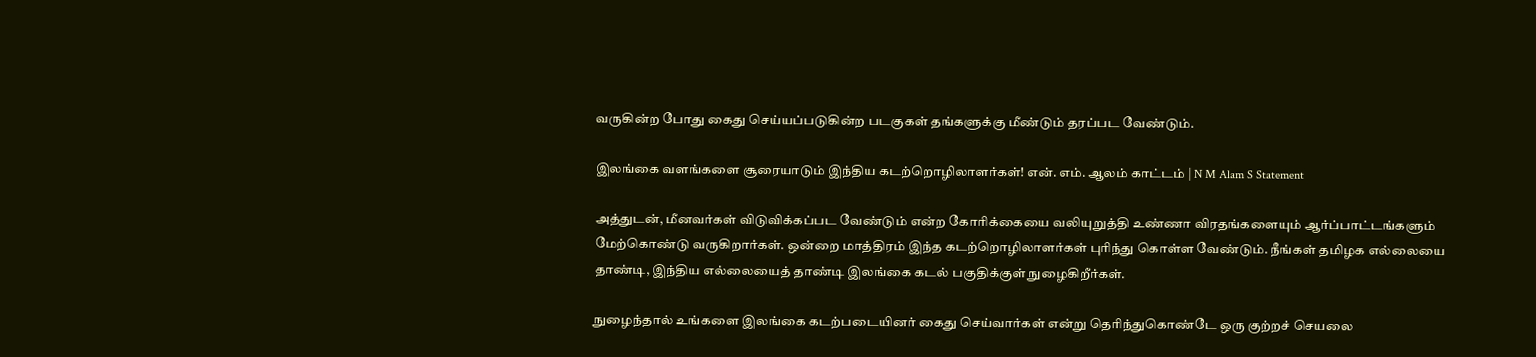வருகின்ற போது கைது செய்யப்படுகின்ற படகுகள் தங்களுக்கு மீண்டும் தரப்பட வேண்டும்.

இலங்கை வளங்களை சூரையாடும் இந்திய கடற்றொழிலாளர்கள்! என். எம். ஆலம் காட்டம் | N M Alam S Statement

அத்துடன், மீனவர்கள் விடுவிக்கப்பட வேண்டும் என்ற கோரிக்கையை வலியுறுத்தி உண்ணா விரதங்களையும் ஆர்ப்பாட்டங்களும் மேற்கொண்டு வருகிறார்கள். ஒன்றை மாத்திரம் இந்த கடற்றொழிலாளர்கள் புரிந்து கொள்ள வேண்டும். நீங்கள் தமிழக எல்லையை தாண்டி, இந்திய எல்லையைத் தாண்டி இலங்கை கடல் பகுதிக்குள் நுழைகிறீர்கள்.

நுழைந்தால் உங்களை இலங்கை கடற்படையினர் கைது செய்வார்கள் என்று தெரிந்துகொண்டே ஒரு குற்றச் செயலை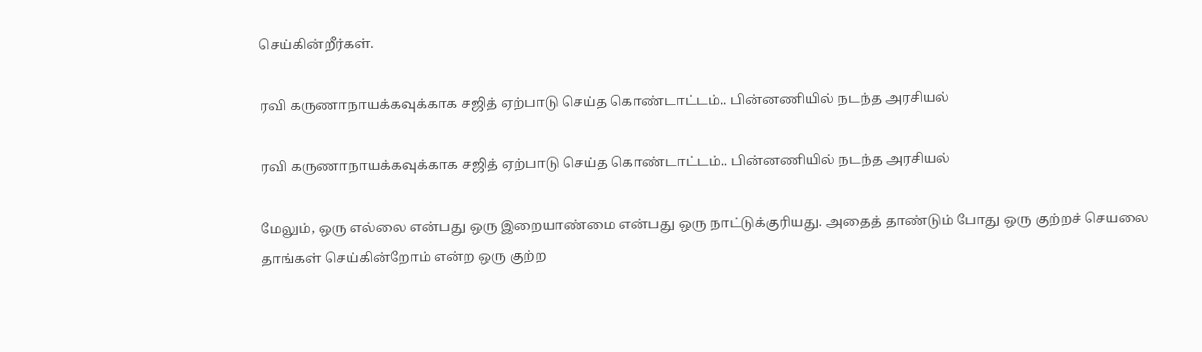செய்கின்றீர்கள்.

ரவி கருணாநாயக்கவுக்காக சஜித் ஏற்பாடு செய்த கொண்டாட்டம்.. பின்னணியில் நடந்த அரசியல்

ரவி கருணாநாயக்கவுக்காக சஜித் ஏற்பாடு செய்த கொண்டாட்டம்.. பின்னணியில் நடந்த அரசியல்

மேலும், ஒரு எல்லை என்பது ஒரு இறையாண்மை என்பது ஒரு நாட்டுக்குரியது. அதைத் தாண்டும் போது ஒரு குற்றச் செயலை தாங்கள் செய்கின்றோம் என்ற ஒரு குற்ற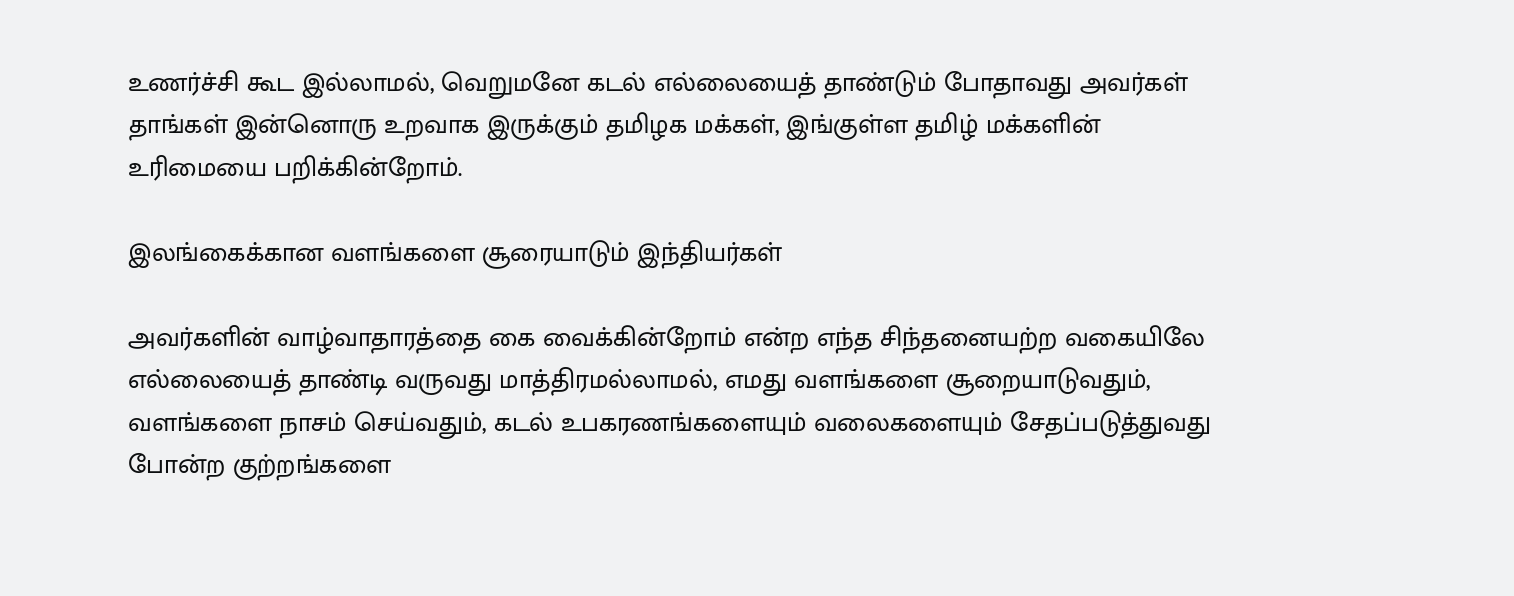உணர்ச்சி கூட இல்லாமல், வெறுமனே கடல் எல்லையைத் தாண்டும் போதாவது அவர்கள் தாங்கள் இன்னொரு உறவாக இருக்கும் தமிழக மக்கள், இங்குள்ள தமிழ் மக்களின் உரிமையை பறிக்கின்றோம்.

இலங்கைக்கான வளங்களை சூரையாடும் இந்தியர்கள்

அவர்களின் வாழ்வாதாரத்தை கை வைக்கின்றோம் என்ற எந்த சிந்தனையற்ற வகையிலே எல்லையைத் தாண்டி வருவது மாத்திரமல்லாமல், எமது வளங்களை சூறையாடுவதும், வளங்களை நாசம் செய்வதும், கடல் உபகரணங்களையும் வலைகளையும் சேதப்படுத்துவது போன்ற குற்றங்களை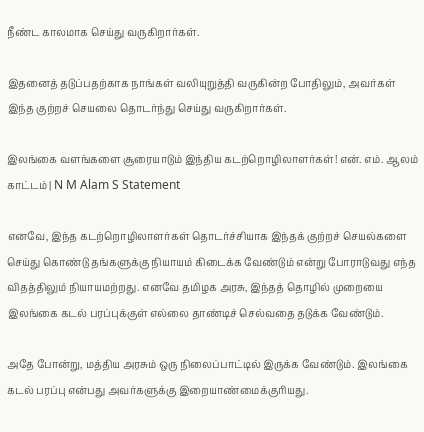நீண்ட காலமாக செய்து வருகிறார்கள்.

இதனைத் தடுப்பதற்காக நாங்கள் வலியுறுத்தி வருகின்ற போதிலும், அவர்கள் இந்த குற்றச் செயலை தொடர்ந்து செய்து வருகிறார்கள்.

இலங்கை வளங்களை சூரையாடும் இந்திய கடற்றொழிலாளர்கள்! என். எம். ஆலம் காட்டம் | N M Alam S Statement

எனவே, இந்த கடற்றொழிலாளர்கள் தொடர்ச்சியாக இந்தக் குற்றச் செயல்களை செய்து கொண்டு தங்களுக்கு நியாயம் கிடைக்க வேண்டும் என்று போராடுவது எந்த விதத்திலும் நியாயமற்றது. எனவே தமிழக அரசு, இந்தத் தொழில் முறையை இலங்கை கடல் பரப்புக்குள் எல்லை தாண்டிச் செல்வதை தடுக்க வேண்டும்.

அதே போன்று, மத்திய அரசும் ஒரு நிலைப்பாட்டில் இருக்க வேண்டும். இலங்கை கடல் பரப்பு என்பது அவர்களுக்கு இறையாண்மைக்குரியது.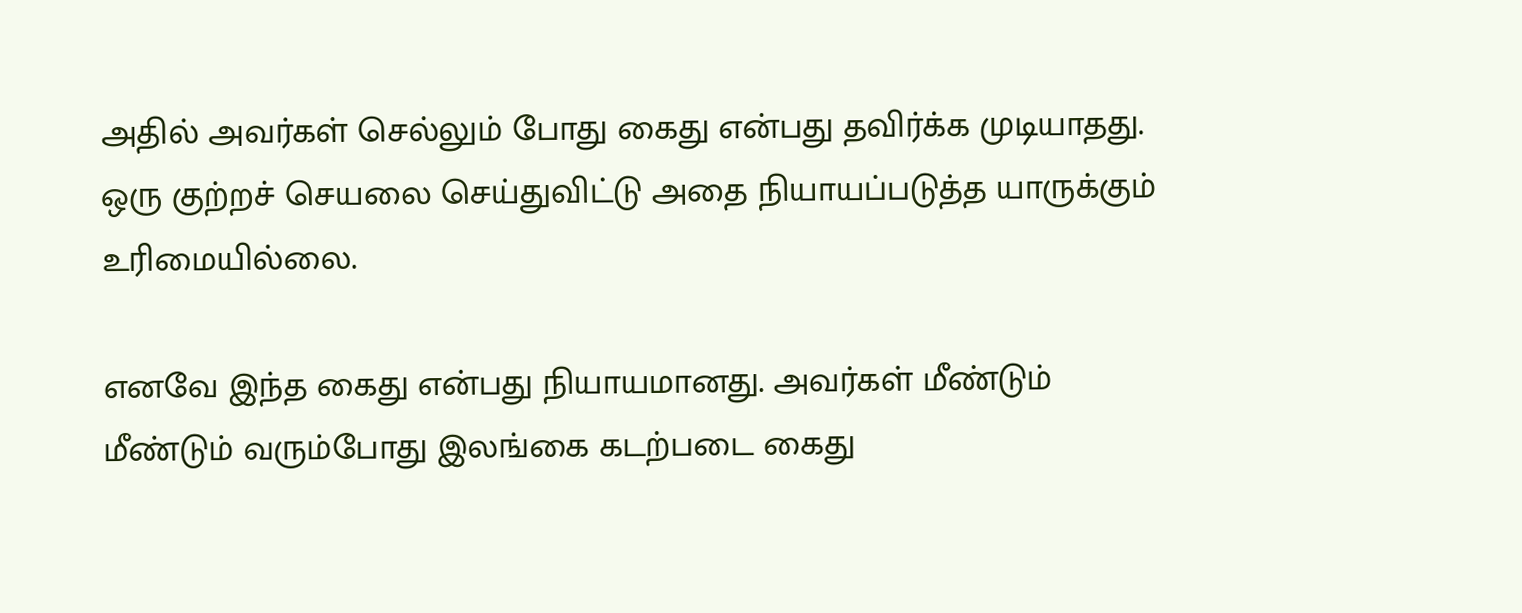அதில் அவர்கள் செல்லும் போது கைது என்பது தவிர்க்க முடியாதது. ஒரு குற்றச் செயலை செய்துவிட்டு அதை நியாயப்படுத்த யாருக்கும் உரிமையில்லை.

எனவே இந்த கைது என்பது நியாயமானது. அவர்கள் மீண்டும் மீண்டும் வரும்போது இலங்கை கடற்படை கைது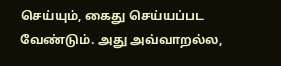செய்யும், கைது செய்யப்பட வேண்டும். அது அவ்வாறல்ல,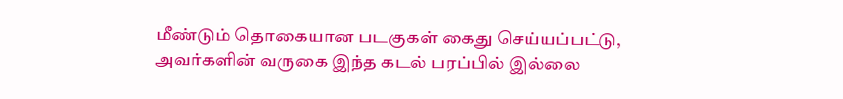மீண்டும் தொகையான படகுகள் கைது செய்யப்பட்டு, அவர்களின் வருகை இந்த கடல் பரப்பில் இல்லை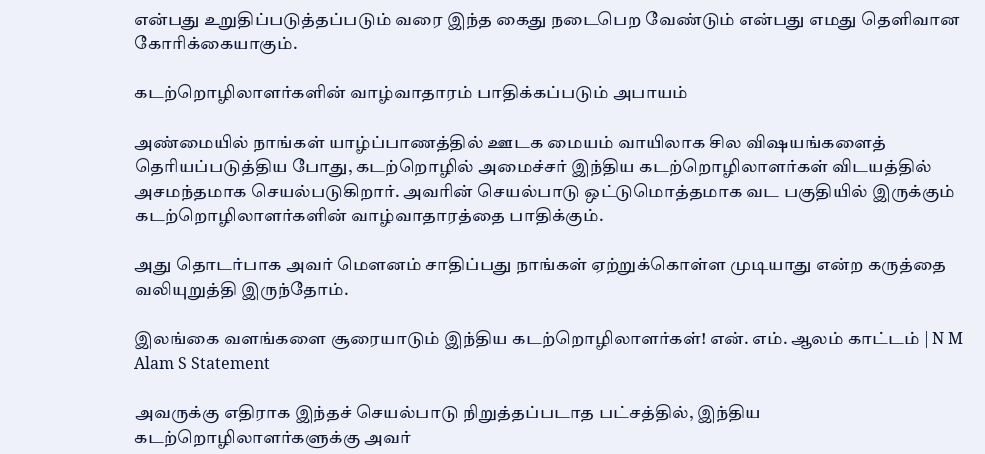என்பது உறுதிப்படுத்தப்படும் வரை இந்த கைது நடைபெற வேண்டும் என்பது எமது தெளிவான கோரிக்கையாகும்.

கடற்றொழிலாளர்களின் வாழ்வாதாரம் பாதிக்கப்படும் அபாயம்

அண்மையில் நாங்கள் யாழ்ப்பாணத்தில் ஊடக மையம் வாயிலாக சில விஷயங்களைத் தெரியப்படுத்திய போது, கடற்றொழில் அமைச்சர் இந்திய கடற்றொழிலாளர்கள் விடயத்தில் அசமந்தமாக செயல்படுகிறார். அவரின் செயல்பாடு ஒட்டுமொத்தமாக வட பகுதியில் இருக்கும் கடற்றொழிலாளர்களின் வாழ்வாதாரத்தை பாதிக்கும்.

அது தொடர்பாக அவர் மௌனம் சாதிப்பது நாங்கள் ஏற்றுக்கொள்ள முடியாது என்ற கருத்தை வலியுறுத்தி இருந்தோம்.

இலங்கை வளங்களை சூரையாடும் இந்திய கடற்றொழிலாளர்கள்! என். எம். ஆலம் காட்டம் | N M Alam S Statement

அவருக்கு எதிராக இந்தச் செயல்பாடு நிறுத்தப்படாத பட்சத்தில், இந்திய கடற்றொழிலாளர்களுக்கு அவர்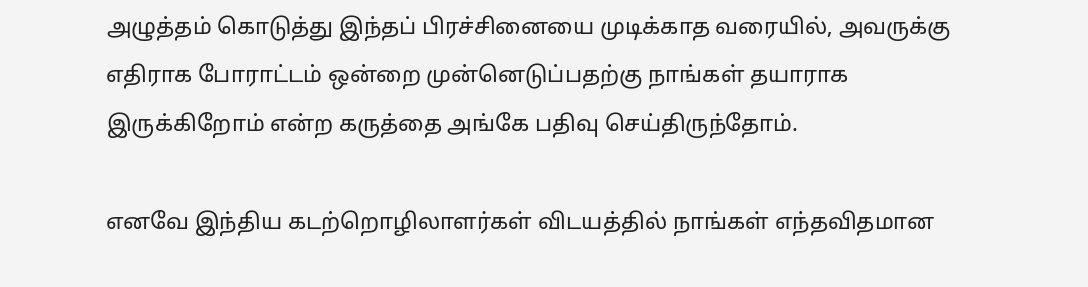அழுத்தம் கொடுத்து இந்தப் பிரச்சினையை முடிக்காத வரையில், அவருக்கு எதிராக போராட்டம் ஒன்றை முன்னெடுப்பதற்கு நாங்கள் தயாராக இருக்கிறோம் என்ற கருத்தை அங்கே பதிவு செய்திருந்தோம்.

எனவே இந்திய கடற்றொழிலாளர்கள் விடயத்தில் நாங்கள் எந்தவிதமான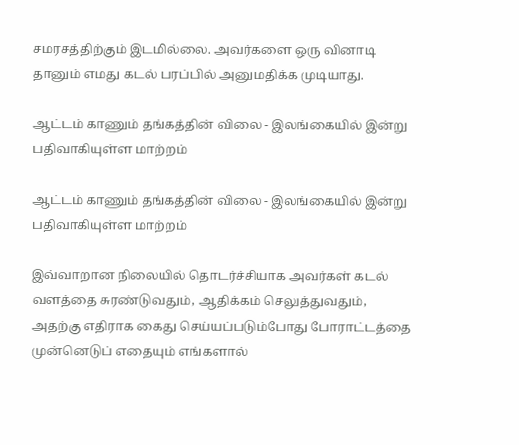சமரசத்திற்கும் இடமில்லை. அவர்களை ஒரு வினாடி தானும் எமது கடல் பரப்பில் அனுமதிக்க முடியாது.

ஆட்டம் காணும் தங்கத்தின் விலை - இலங்கையில் இன்று பதிவாகியுள்ள மாற்றம்

ஆட்டம் காணும் தங்கத்தின் விலை - இலங்கையில் இன்று பதிவாகியுள்ள மாற்றம்

இவ்வாறான நிலையில் தொடர்ச்சியாக அவர்கள் கடல் வளத்தை சுரண்டுவதும், ஆதிக்கம் செலுத்துவதும், அதற்கு எதிராக கைது செய்யப்படும்போது போராட்டத்தை முன்னெடுப் எதையும் எங்களால்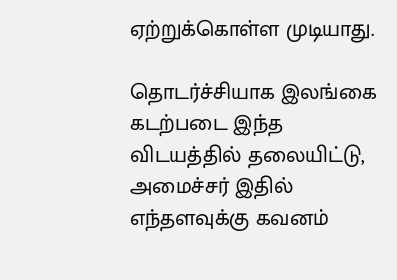ஏற்றுக்கொள்ள முடியாது.

தொடர்ச்சியாக இலங்கை கடற்படை இந்த விடயத்தில் தலையிட்டு, அமைச்சர் இதில் எந்தளவுக்கு கவனம்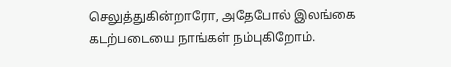செலுத்துகின்றாரோ, அதேபோல் இலங்கை கடற்படையை நாங்கள் நம்புகிறோம்.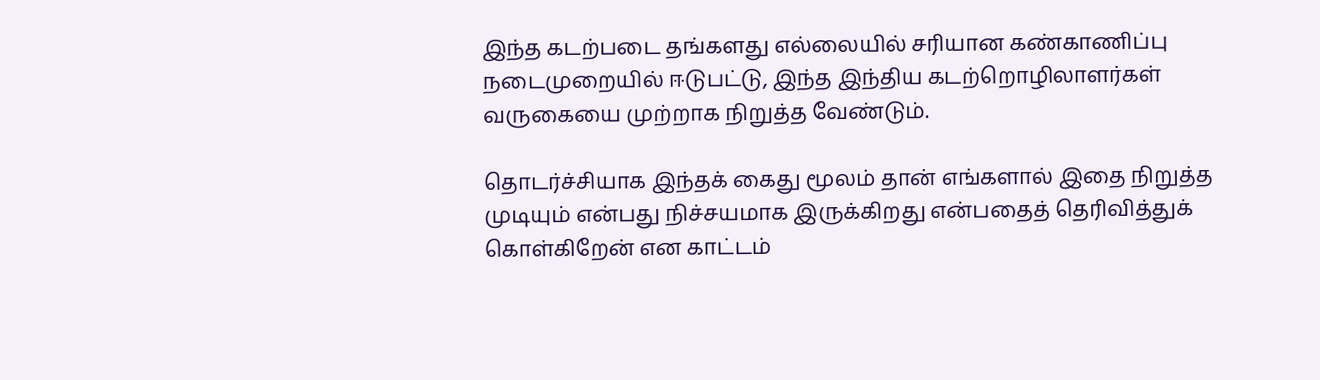இந்த கடற்படை தங்களது எல்லையில் சரியான கண்காணிப்பு நடைமுறையில் ஈடுபட்டு, இந்த இந்திய கடற்றொழிலாளர்கள் வருகையை முற்றாக நிறுத்த வேண்டும்.

தொடர்ச்சியாக இந்தக் கைது மூலம் தான் எங்களால் இதை நிறுத்த முடியும் என்பது நிச்சயமாக இருக்கிறது என்பதைத் தெரிவித்துக் கொள்கிறேன் என காட்டம்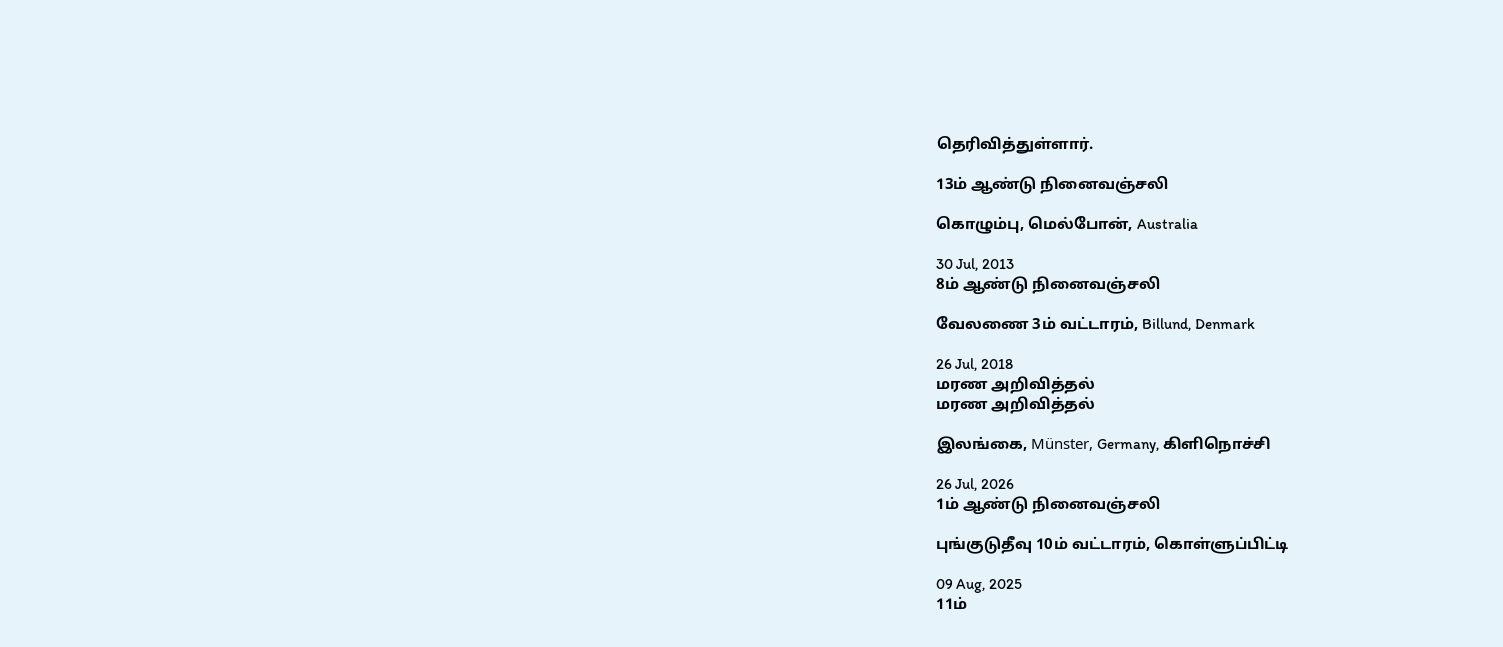தெரிவித்துள்ளார்.

13ம் ஆண்டு நினைவஞ்சலி

கொழும்பு, மெல்போன், Australia

30 Jul, 2013
8ம் ஆண்டு நினைவஞ்சலி

வேலணை 3ம் வட்டாரம், Billund, Denmark

26 Jul, 2018
மரண அறிவித்தல்
மரண அறிவித்தல்

இலங்கை, Münster, Germany, கிளிநொச்சி

26 Jul, 2026
1ம் ஆண்டு நினைவஞ்சலி

புங்குடுதீவு 10ம் வட்டாரம், கொள்ளுப்பிட்டி

09 Aug, 2025
11ம்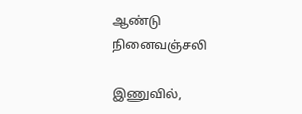ஆண்டு நினைவஞ்சலி

இணுவில்,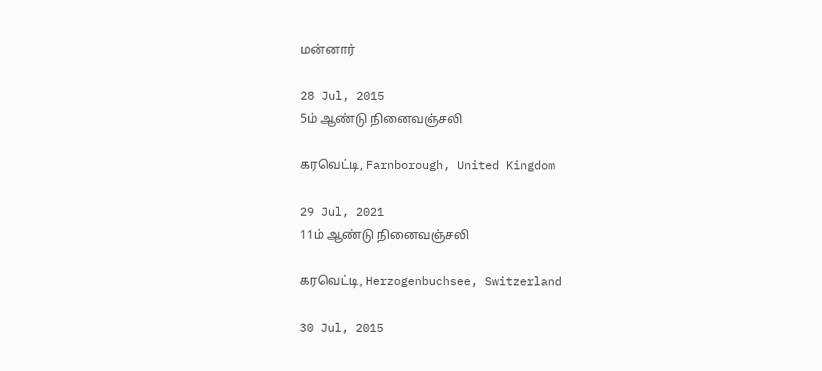மன்னார்

28 Jul, 2015
5ம் ஆண்டு நினைவஞ்சலி

கரவெட்டி, Farnborough, United Kingdom

29 Jul, 2021
11ம் ஆண்டு நினைவஞ்சலி

கரவெட்டி, Herzogenbuchsee, Switzerland

30 Jul, 2015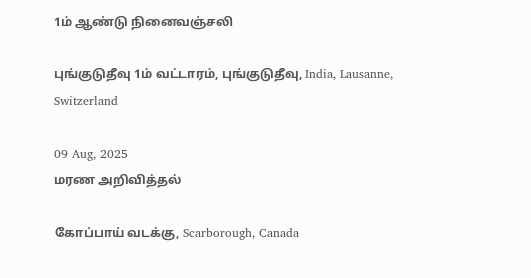1ம் ஆண்டு நினைவஞ்சலி

புங்குடுதீவு 1ம் வட்டாரம், புங்குடுதீவு, India, Lausanne, Switzerland

09 Aug, 2025
மரண அறிவித்தல்

கோப்பாய் வடக்கு, Scarborough, Canada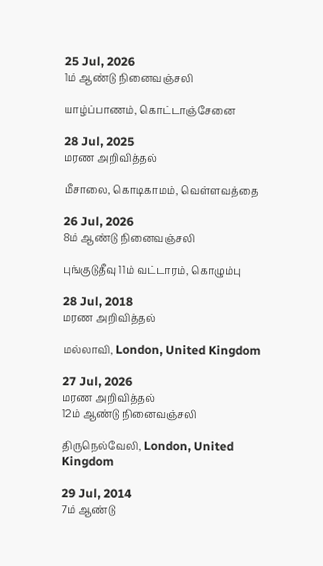25 Jul, 2026
1ம் ஆண்டு நினைவஞ்சலி

யாழ்ப்பாணம், கொட்டாஞ்சேனை

28 Jul, 2025
மரண அறிவித்தல்

மீசாலை, கொடிகாமம், வெள்ளவத்தை

26 Jul, 2026
8ம் ஆண்டு நினைவஞ்சலி

புங்குடுதீவு 11ம் வட்டாரம், கொழும்பு

28 Jul, 2018
மரண அறிவித்தல்

மல்லாவி, London, United Kingdom

27 Jul, 2026
மரண அறிவித்தல்
12ம் ஆண்டு நினைவஞ்சலி

திருநெல்வேலி, London, United Kingdom

29 Jul, 2014
7ம் ஆண்டு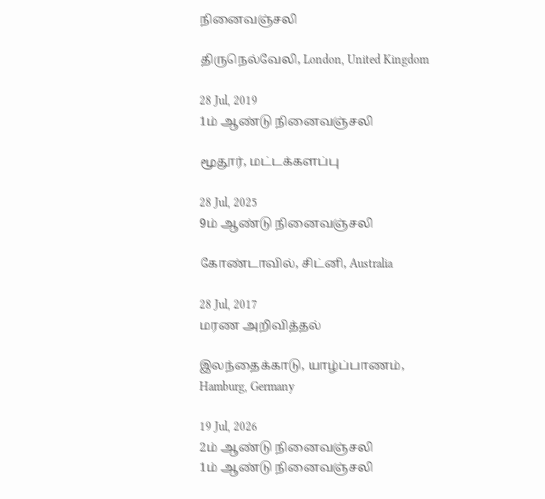நினைவஞ்சலி

திருநெல்வேலி, London, United Kingdom

28 Jul, 2019
1ம் ஆண்டு நினைவஞ்சலி

மூதூர், மட்டக்களப்பு

28 Jul, 2025
9ம் ஆண்டு நினைவஞ்சலி

கோண்டாவில், சிட்னி, Australia

28 Jul, 2017
மரண அறிவித்தல்

இலந்தைக்காடு, யாழ்ப்பாணம், Hamburg, Germany

19 Jul, 2026
2ம் ஆண்டு நினைவஞ்சலி
1ம் ஆண்டு நினைவஞ்சலி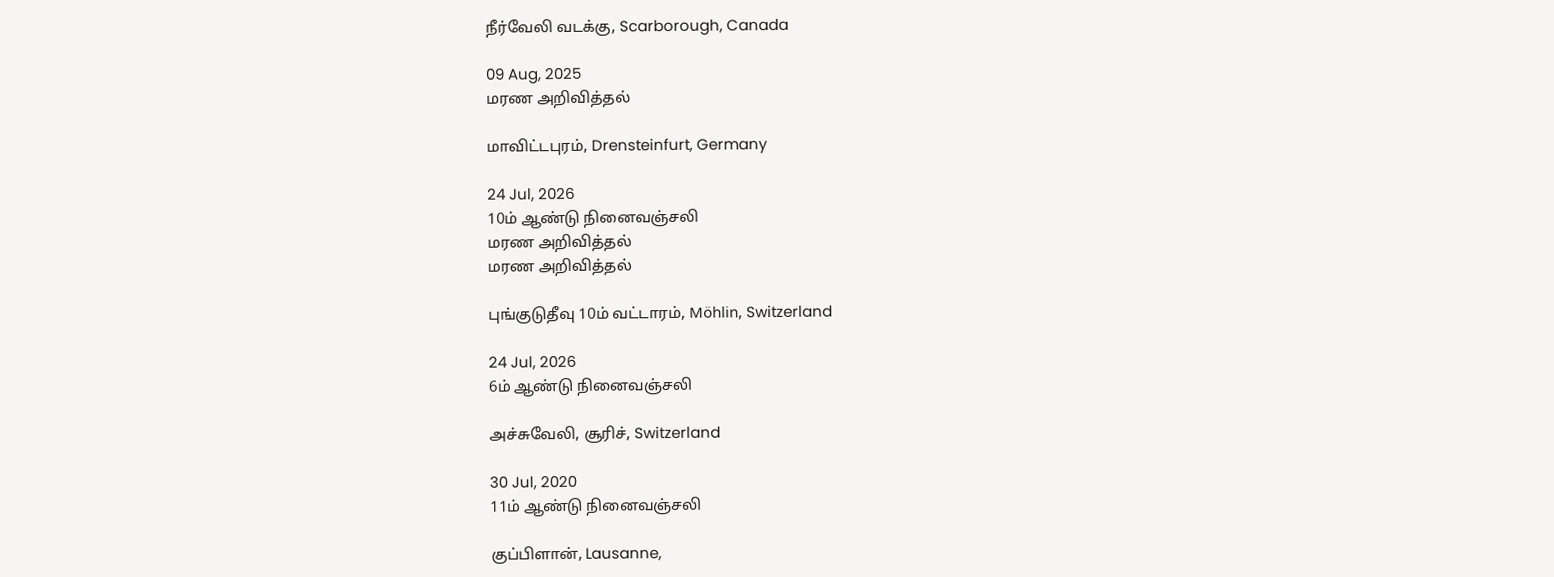நீர்வேலி வடக்கு, Scarborough, Canada

09 Aug, 2025
மரண அறிவித்தல்

மாவிட்டபுரம், Drensteinfurt, Germany

24 Jul, 2026
10ம் ஆண்டு நினைவஞ்சலி
மரண அறிவித்தல்
மரண அறிவித்தல்

புங்குடுதீவு 10ம் வட்டாரம், Möhlin, Switzerland

24 Jul, 2026
6ம் ஆண்டு நினைவஞ்சலி

அச்சுவேலி, சூரிச், Switzerland

30 Jul, 2020
11ம் ஆண்டு நினைவஞ்சலி

குப்பிளான், Lausanne,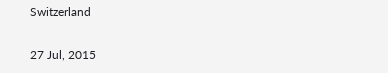Switzerland

27 Jul, 2015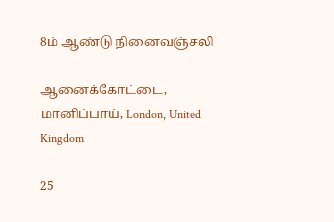8ம் ஆண்டு நினைவஞ்சலி

ஆனைக்கோட்டை, மானிப்பாய், London, United Kingdom

25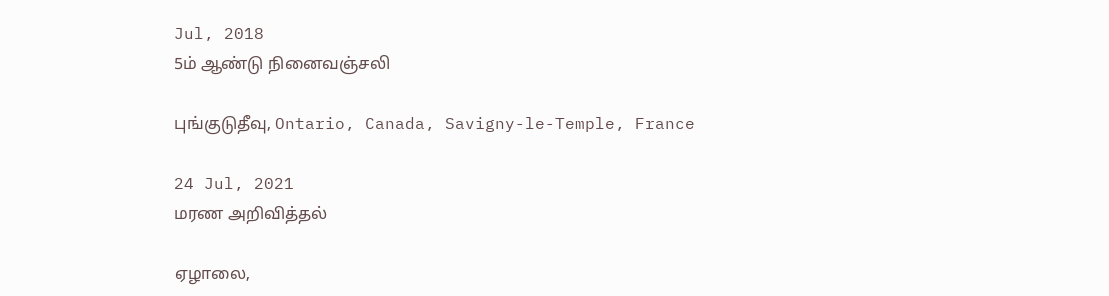Jul, 2018
5ம் ஆண்டு நினைவஞ்சலி

புங்குடுதீவு, Ontario, Canada, Savigny-le-Temple, France

24 Jul, 2021
மரண அறிவித்தல்

ஏழாலை,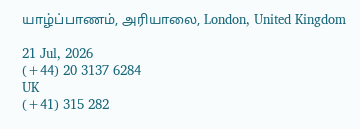யாழ்ப்பாணம், அரியாலை, London, United Kingdom

21 Jul, 2026
(+44) 20 3137 6284
UK
(+41) 315 282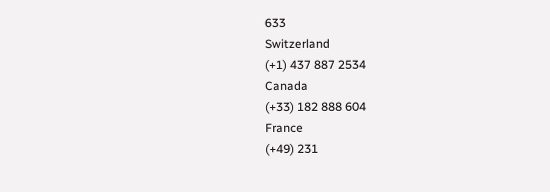633
Switzerland
(+1) 437 887 2534
Canada
(+33) 182 888 604
France
(+49) 231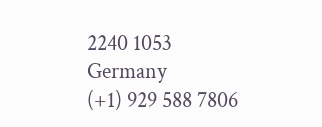2240 1053
Germany
(+1) 929 588 7806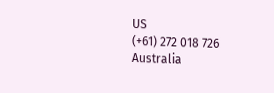US
(+61) 272 018 726
Australia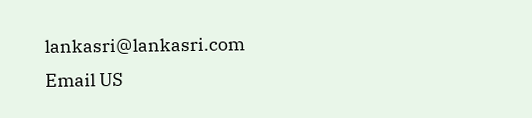lankasri@lankasri.com
Email US